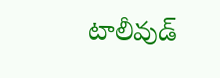టాలీవుడ్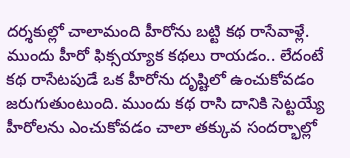దర్శకుల్లో చాలామంది హీరోను బట్టి కథ రాసేవాళ్లే. ముందు హీరో ఫిక్సయ్యాక కథలు రాయడం.. లేదంటే కథ రాసేటపుడే ఒక హీరోను దృష్టిలో ఉంచుకోవడం జరుగుతుంటుంది. ముందు కథ రాసి దానికి సెట్టయ్యే హీరోలను ఎంచుకోవడం చాలా తక్కువ సందర్భాల్లో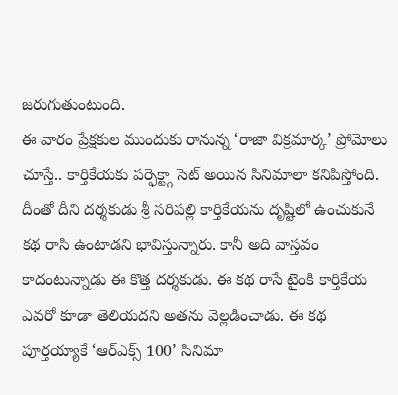జరుగుతుంటుంది.
ఈ వారం ప్రేక్షకుల ముందుకు రానున్న ‘రాజా విక్రమార్క’ ప్రోమోలు చూస్తే.. కార్తికేయకు పర్ఫెక్ట్గా సెట్ అయిన సినిమాలా కనిపిస్తోంది. దీంతో దీని దర్శకుడు శ్రీ సరిపల్లి కార్తికేయను దృష్టిలో ఉంచుకునే కథ రాసి ఉంటాడని భావిస్తున్నారు. కానీ అది వాస్తవం కాదంటున్నాడు ఈ కొత్త దర్శకుడు. ఈ కథ రాసే టైంకి కార్తికేయ ఎవరో కూడా తెలియదని అతను వెల్లడించాడు. ఈ కథ పూర్తయ్యాకే ‘ఆర్ఎక్స్ 100’ సినిమా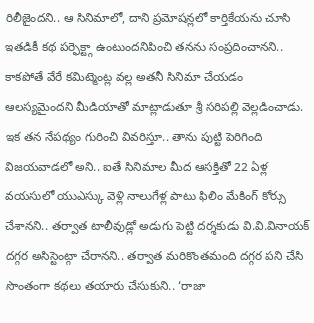రిలీజైందని.. ఆ సినిమాలో, దాని ప్రమోషన్లలో కార్తికేయను చూసి ఇతడికీ కథ పర్ఫెక్ట్గా ఉంటుందనిపించి తనను సంప్రదించానని.. కాకపోతే వేరే కమిట్మెంట్ల వల్ల అతనీ సినిమా చేయడం ఆలస్యమైందని మీడియాతో మాట్లాడుతూ శ్రీ సరిపల్లి వెల్లడించాడు.
ఇక తన నేపథ్యం గురించి వివరిస్తూ.. తాను పుట్టి పెరిగింది విజయవాడలో అని.. ఐతే సినిమాల మీద ఆసక్తితో 22 ఏళ్ల వయసులో యుఎస్కు వెళ్లి నాలుగేళ్ల పాటు ఫిలిం మేకింగ్ కోర్సు చేశానని.. తర్వాత టాలీవుడ్లో అడుగు పెట్టి దర్శకుడు వి.వి.వినాయక్ దగ్గర అసిస్టెంట్గా చేరానని.. తర్వాత మరికొంతమంది దగ్గర పని చేసి సొంతంగా కథలు తయారు చేసుకుని.. ‘రాజా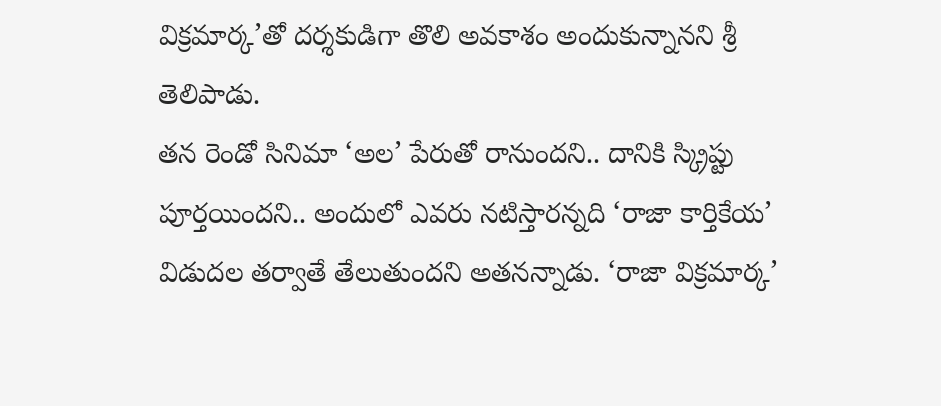విక్రమార్క’తో దర్శకుడిగా తొలి అవకాశం అందుకున్నానని శ్రీ తెలిపాడు.
తన రెండో సినిమా ‘అల’ పేరుతో రానుందని.. దానికి స్క్రిప్టు పూర్తయిందని.. అందులో ఎవరు నటిస్తారన్నది ‘రాజా కార్తికేయ’ విడుదల తర్వాతే తేలుతుందని అతనన్నాడు. ‘రాజా విక్రమార్క’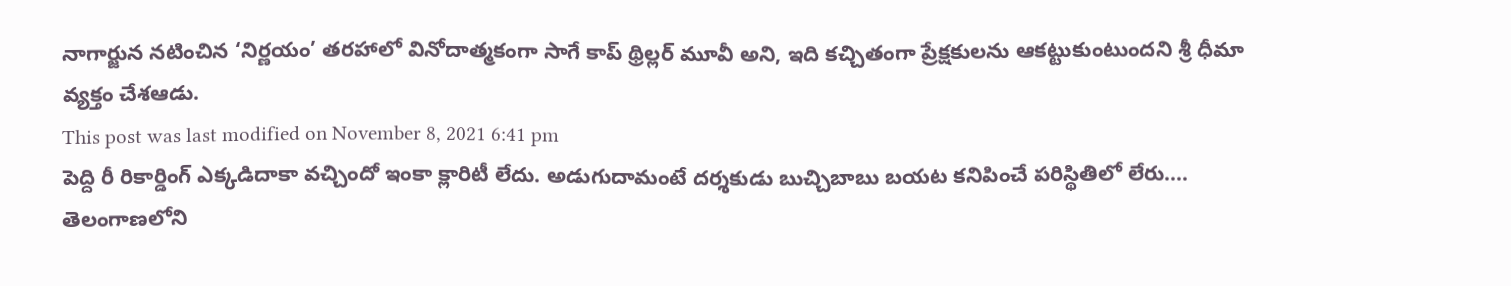నాగార్జున నటించిన ‘నిర్ణయం’ తరహాలో వినోదాత్మకంగా సాగే కాప్ థ్రిల్లర్ మూవీ అని, ఇది కచ్చితంగా ప్రేక్షకులను ఆకట్టుకుంటుందని శ్రీ ధీమా వ్యక్తం చేశఆడు.
This post was last modified on November 8, 2021 6:41 pm
పెద్ది రీ రికార్డింగ్ ఎక్కడిదాకా వచ్చిందో ఇంకా క్లారిటీ లేదు. అడుగుదామంటే దర్శకుడు బుచ్చిబాబు బయట కనిపించే పరిస్థితిలో లేరు.…
తెలంగాణలోని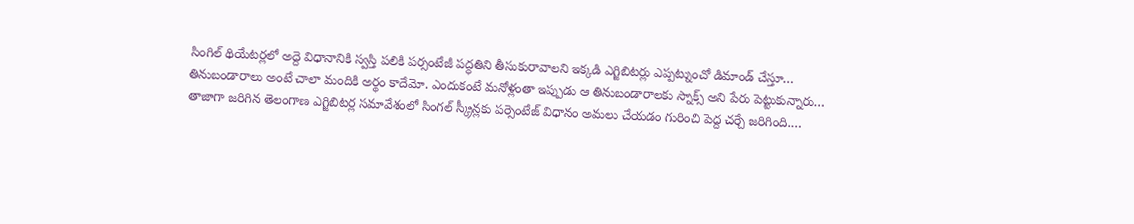సింగిల్ థియేటర్లలో అద్దె విధానానికి స్వస్తి పలికి పర్సంటేజీ పద్ధతిని తీసుకురావాలని ఇక్కడి ఎగ్జిబిటర్లు ఎప్పట్నుంచో డిమాండ్ చేస్తూ…
తినుబండారాలు అంటే చాలా మందికి అర్థం కాదేమో. ఎందుకంటే మనోళ్లంతా ఇప్పుడు ఆ తినుబండారాలకు స్నాక్స్ అని పేరు పెట్టుకున్నారు…
తాజాగా జరిగిన తెలంగాణ ఎగ్జిబిటర్ల సమావేశంలో సింగల్ స్క్రీన్లకు పర్సెంటేజ్ విధానం అమలు చేయడం గురించి పెద్ద చర్చే జరిగింది.…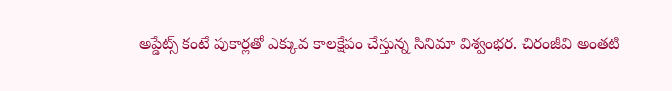అప్డేట్స్ కంటే పుకార్లతో ఎక్కువ కాలక్షేపం చేస్తున్న సినిమా విశ్వంభర. చిరంజీవి అంతటి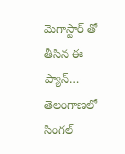మెగాస్టార్ తో తీసిన ఈ ప్యాన్…
తెలంగాణలో సింగల్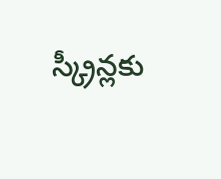స్క్రీన్లకు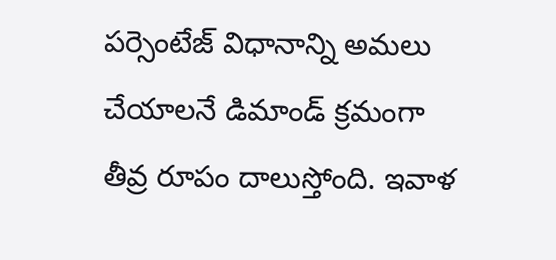పర్సెంటేజ్ విధానాన్ని అమలు చేయాలనే డిమాండ్ క్రమంగా తీవ్ర రూపం దాలుస్తోంది. ఇవాళ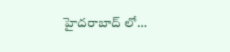హైదరాబాద్ లో…